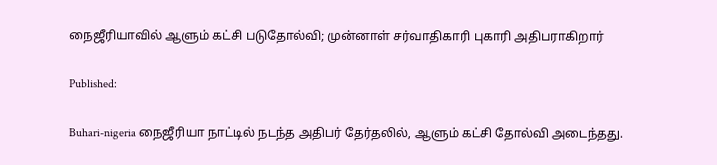நைஜீரியாவில் ஆளும் கட்சி படுதோல்வி; முன்னாள் சர்வாதிகாரி புகாரி அதிபராகிறார்

Published:

Buhari-nigeria நைஜீரியா நாட்டில் நடந்த அதிபர் தேர்தலில், ஆளும் கட்சி தோல்வி அடைந்தது.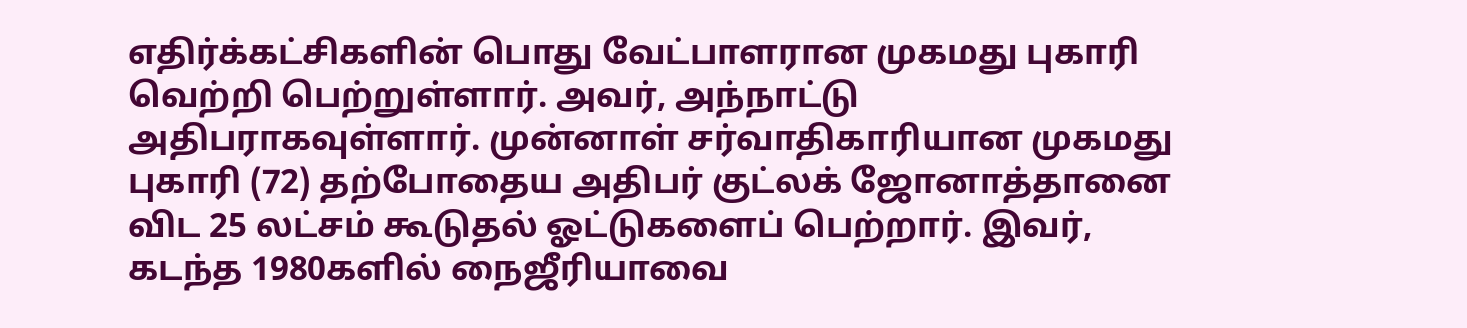எதிர்க்கட்சிகளின் பொது வேட்பாளரான முகமது புகாரி வெற்றி பெற்றுள்ளார். அவர், அந்நாட்டு அதிபராகவுள்ளார். முன்னாள் சர்வாதிகாரியான முகமது புகாரி (72) தற்போதைய அதிபர் குட்லக் ஜோனாத்தானை விட 25 லட்சம் கூடுதல் ஓட்டுகளைப் பெற்றார். இவர், கடந்த 1980களில் நைஜீரியாவை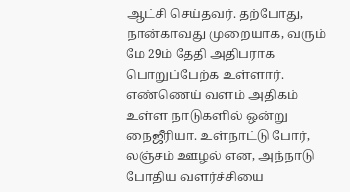ஆட்சி செய்தவர். தற்போது, நான்காவது முறையாக, வரும் மே 29ம் தேதி அதிபராக பொறுப்பேற்க உள்ளார். எண்ணெய் வளம் அதிகம் உள்ள நாடுகளில் ஒன்று நைஜீரியா. உள்நாட்டு போர், லஞ்சம் ஊழல் என, அந்நாடு போதிய வளர்ச்சியை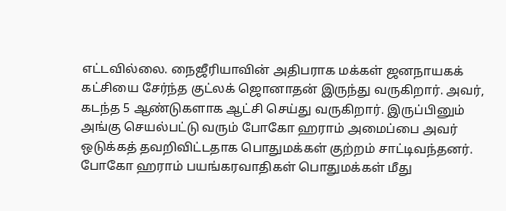எட்டவில்லை. நைஜீரியாவின் அதிபராக மக்கள் ஜனநாயகக் கட்சியை சேர்ந்த குட்லக் ஜொனாதன் இருந்து வருகிறார். அவர், கடந்த 5 ஆண்டுகளாக ஆட்சி செய்து வருகிறார். இருப்பினும் அங்கு செயல்பட்டு வரும் போகோ ஹராம் அமைப்பை அவர் ஒடுக்கத் தவறிவிட்டதாக பொதுமக்கள் குற்றம் சாட்டிவந்தனர். போகோ ஹராம் பயங்கரவாதிகள் பொதுமக்கள் மீது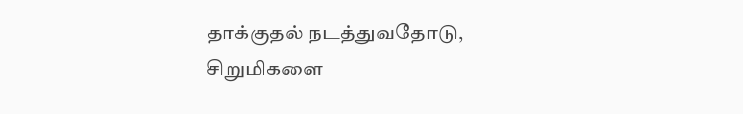தாக்குதல் நடத்துவதோடு, சிறுமிகளை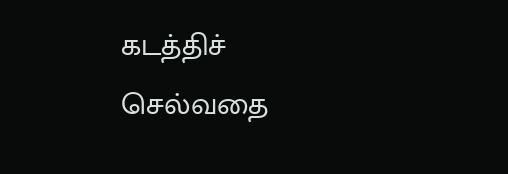கடத்திச் செல்வதை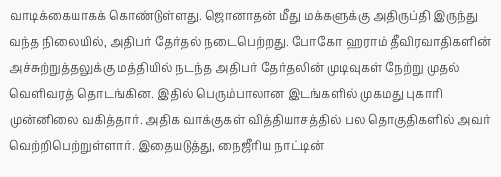வாடிக்கையாகக் கொண்டுள்ளது. ஜொனாதன் மீது மக்களுக்கு அதிருப்தி இருந்து வந்த நிலையில், அதிபர் தேர்தல் நடைபெற்றது. போகோ ஹராம் தீவிரவாதிகளின் அச்சுற்றுத்தலுக்கு மத்தியில் நடந்த அதிபர் தேர்தலின் முடிவுகள் நேற்று முதல் வெளிவரத் தொடங்கின. இதில் பெரும்பாலான இடங்களில் முகமது புகாரி முன்னிலை வகித்தார். அதிக வாக்குகள் வித்தியாசத்தில் பல தொகுதிகளில் அவர் வெற்றிபெற்றுள்ளார். இதையடுத்து, நைஜீரிய நாட்டின்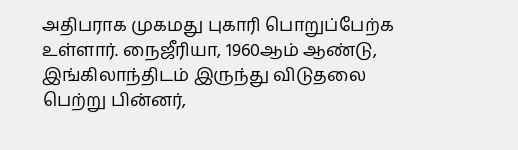அதிபராக முகமது புகாரி பொறுப்பேற்க உள்ளார். நைஜீரியா, 1960ஆம் ஆண்டு, இங்கிலாந்திடம் இருந்து விடுதலை பெற்று பின்னர்,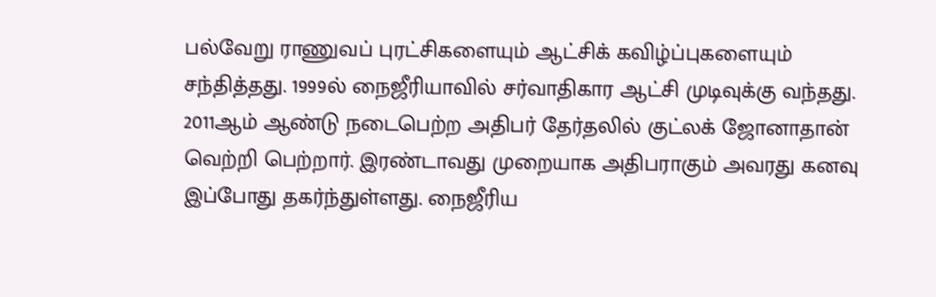பல்வேறு ராணுவப் புரட்சிகளையும் ஆட்சிக் கவிழ்ப்புகளையும் சந்தித்தது. 1999ல் நைஜீரியாவில் சர்வாதிகார ஆட்சி முடிவுக்கு வந்தது. 2011ஆம் ஆண்டு நடைபெற்ற அதிபர் தேர்தலில் குட்லக் ஜோனாதான் வெற்றி பெற்றார். இரண்டாவது முறையாக அதிபராகும் அவரது கனவு இப்போது தகர்ந்துள்ளது. நைஜீரிய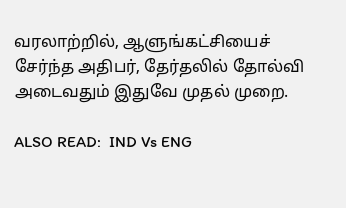வரலாற்றில், ஆளுங்கட்சியைச் சேர்ந்த அதிபர், தேர்தலில் தோல்வி அடைவதும் இதுவே முதல் முறை.

ALSO READ:  IND Vs ENG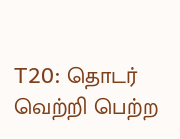T20: தொடர் வெற்றி பெற்ற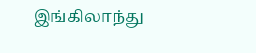இங்கிலாந்து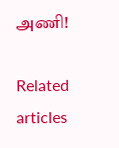அணி!

Related articles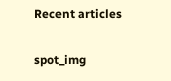Recent articles

spot_img